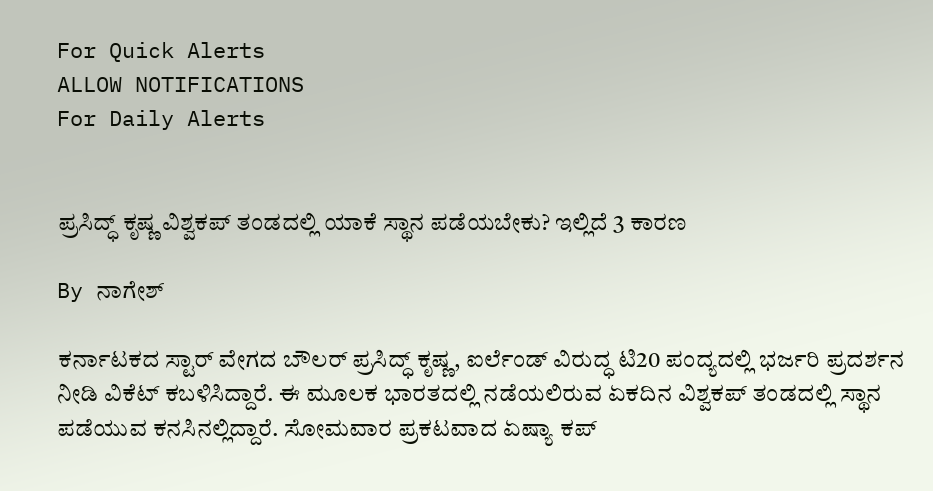For Quick Alerts
ALLOW NOTIFICATIONS
For Daily Alerts


ಪ್ರಸಿದ್ಧ್ ಕೃಷ್ಣ ವಿಶ್ವಕಪ್‌ ತಂಡದಲ್ಲಿ ಯಾಕೆ ಸ್ಥಾನ ಪಡೆಯಬೇಕು? ಇಲ್ಲಿದೆ 3 ಕಾರಣ

By ನಾಗೇಶ್

ಕರ್ನಾಟಕದ ಸ್ಟಾರ್ ವೇಗದ ಬೌಲರ್‌ ಪ್ರಸಿದ್ಧ್ ಕೃಷ್ಣ, ಐರ್ಲೆಂಡ್‌ ವಿರುದ್ಧ ಟಿ20 ಪಂದ್ಯದಲ್ಲಿ ಭರ್ಜರಿ ಪ್ರದರ್ಶನ ನೀಡಿ ವಿಕೆಟ್ ಕಬಳಿಸಿದ್ದಾರೆ. ಈ ಮೂಲಕ ಭಾರತದಲ್ಲಿ ನಡೆಯಲಿರುವ ಏಕದಿನ ವಿಶ್ವಕಪ್‌ ತಂಡದಲ್ಲಿ ಸ್ಥಾನ ಪಡೆಯುವ ಕನಸಿನಲ್ಲಿದ್ದಾರೆ. ಸೋಮವಾರ ಪ್ರಕಟವಾದ ಏಷ್ಯಾ ಕಪ್‌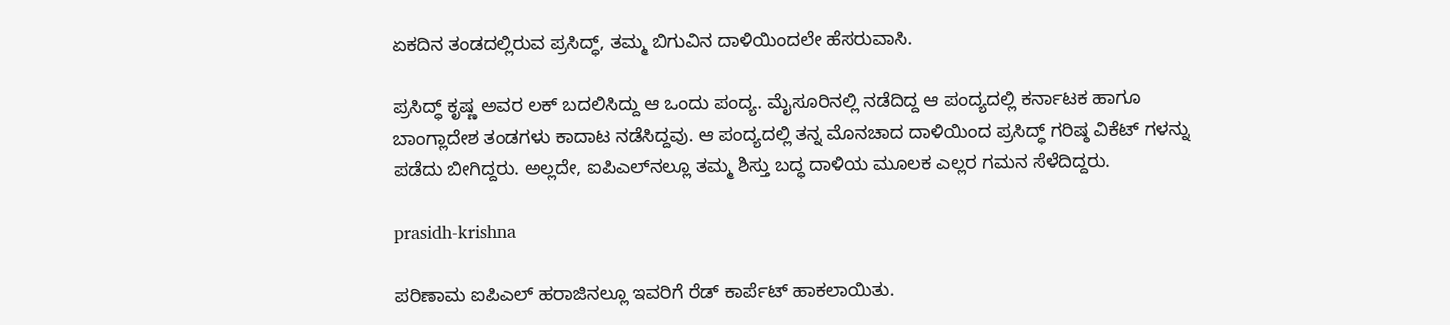ಏಕದಿನ ತಂಡದಲ್ಲಿರುವ ಪ್ರಸಿದ್ಧ್, ತಮ್ಮ ಬಿಗುವಿನ ದಾಳಿಯಿಂದಲೇ ಹೆಸರುವಾಸಿ.

ಪ್ರಸಿದ್ಧ್ ಕೃಷ್ಣ ಅವರ ಲಕ್ ಬದಲಿಸಿದ್ದು ಆ ಒಂದು ಪಂದ್ಯ. ಮೈಸೂರಿನಲ್ಲಿ ನಡೆದಿದ್ದ ಆ ಪಂದ್ಯದಲ್ಲಿ ಕರ್ನಾಟಕ ಹಾಗೂ ಬಾಂಗ್ಲಾದೇಶ ತಂಡಗಳು ಕಾದಾಟ ನಡೆಸಿದ್ದವು. ಆ ಪಂದ್ಯದಲ್ಲಿ ತನ್ನ ಮೊನಚಾದ ದಾಳಿಯಿಂದ ಪ್ರಸಿದ್ಧ್ ಗರಿಷ್ಠ ವಿಕೆಟ್‌ ಗಳನ್ನು ಪಡೆದು ಬೀಗಿದ್ದರು. ಅಲ್ಲದೇ, ಐಪಿಎಲ್‌ನಲ್ಲೂ ತಮ್ಮ ಶಿಸ್ತು ಬದ್ಧ ದಾಳಿಯ ಮೂಲಕ ಎಲ್ಲರ ಗಮನ ಸೆಳೆದಿದ್ದರು.

prasidh-krishna

ಪರಿಣಾಮ ಐಪಿಎಲ್‌ ಹರಾಜಿನಲ್ಲೂ ಇವರಿಗೆ ರೆಡ್‌ ಕಾರ್ಪೆಟ್ ಹಾಕಲಾಯಿತು.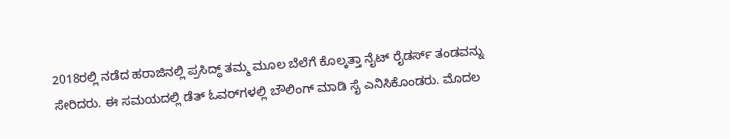2018ರಲ್ಲಿ ನಡೆದ ಹರಾಜಿನಲ್ಲಿ ಪ್ರಸಿದ್ಧ್ ತಮ್ಮ ಮೂಲ ಬೆಲೆಗೆ ಕೊಲ್ಕತ್ತಾ ನೈಟ್‌ ರೈಡರ್ಸ್‌ ತಂಡವನ್ನು ಸೇರಿದರು. ಈ ಸಮಯದಲ್ಲಿ ಡೆತ್‌ ಓವರ್‌ಗಳಲ್ಲಿ ಬೌಲಿಂಗ್‌ ಮಾಡಿ ಸೈ ಎನಿಸಿಕೊಂಡರು. ಮೊದಲ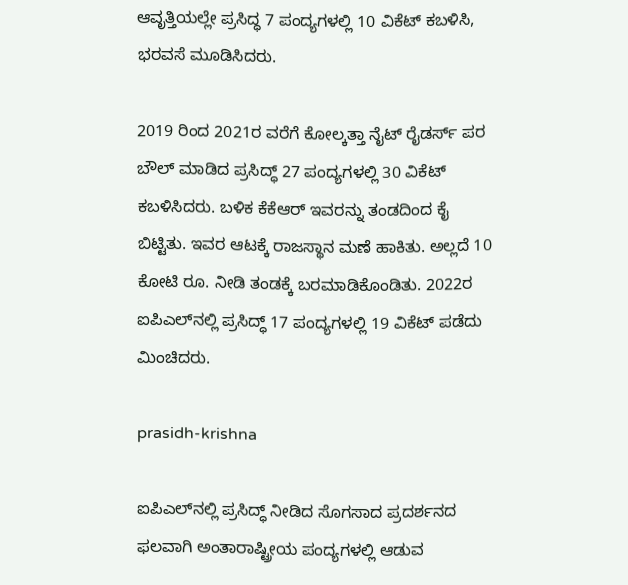ಆವೃತ್ತಿಯಲ್ಲೇ ಪ್ರಸಿದ್ಧ 7 ಪಂದ್ಯಗಳಲ್ಲಿ 10 ವಿಕೆಟ್‌ ಕಬಳಿಸಿ, ಭರವಸೆ ಮೂಡಿಸಿದರು.

2019 ರಿಂದ 2021ರ ವರೆಗೆ ಕೋಲ್ಕತ್ತಾ ನೈಟ್‌ ರೈಡರ್ಸ್‌ ಪರ ಬೌಲ್‌ ಮಾಡಿದ ಪ್ರಸಿದ್ಧ್ 27 ಪಂದ್ಯಗಳಲ್ಲಿ 30 ವಿಕೆಟ್‌ ಕಬಳಿಸಿದರು. ಬಳಿಕ ಕೆಕೆಆರ್‌ ಇವರನ್ನು ತಂಡದಿಂದ ಕೈ ಬಿಟ್ಟಿತು. ಇವರ ಆಟಕ್ಕೆ ರಾಜಸ್ಥಾನ ಮಣೆ ಹಾಕಿತು. ಅಲ್ಲದೆ 10 ಕೋಟಿ ರೂ. ನೀಡಿ ತಂಡಕ್ಕೆ ಬರಮಾಡಿಕೊಂಡಿತು. 2022ರ ಐಪಿಎಲ್‌ನಲ್ಲಿ ಪ್ರಸಿದ್ಧ್ 17 ಪಂದ್ಯಗಳಲ್ಲಿ 19 ವಿಕೆಟ್‌ ಪಡೆದು ಮಿಂಚಿದರು.

prasidh-krishna

ಐಪಿಎಲ್‌ನಲ್ಲಿ ಪ್ರಸಿದ್ಧ್ ನೀಡಿದ ಸೊಗಸಾದ ಪ್ರದರ್ಶನದ ಫಲವಾಗಿ ಅಂತಾರಾಷ್ಟ್ರೀಯ ಪಂದ್ಯಗಳಲ್ಲಿ ಆಡುವ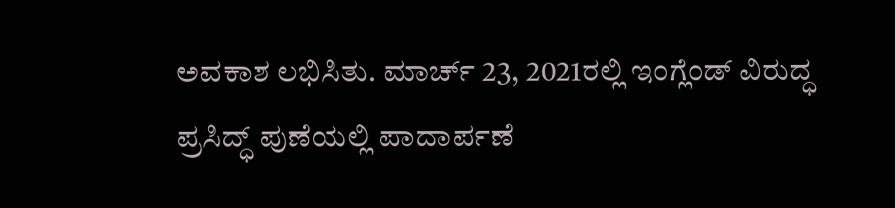ಅವಕಾಶ ಲಭಿಸಿತು. ಮಾರ್ಚ್‌ 23, 2021ರಲ್ಲಿ ಇಂಗ್ಲೆಂಡ್‌ ವಿರುದ್ಧ ಪ್ರಸಿದ್ಧ್ ಪುಣೆಯಲ್ಲಿ ಪಾದಾರ್ಪಣೆ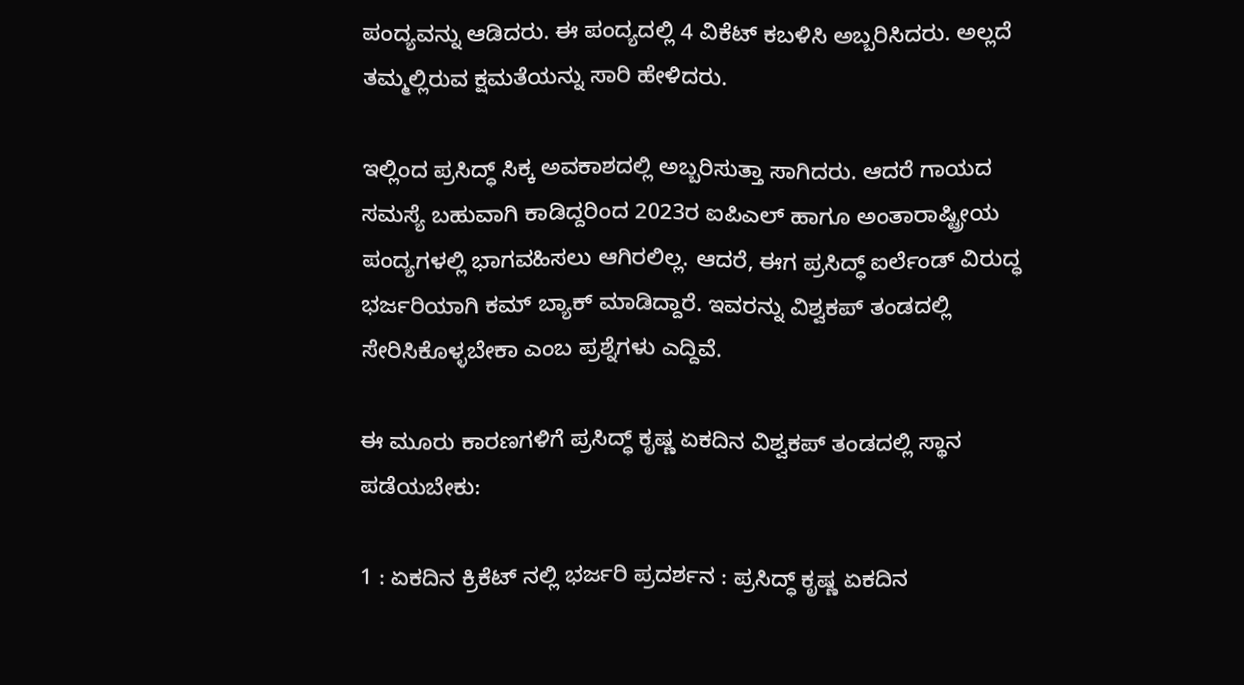ಪಂದ್ಯವನ್ನು ಆಡಿದರು. ಈ ಪಂದ್ಯದಲ್ಲಿ 4 ವಿಕೆಟ್‌ ಕಬಳಿಸಿ ಅಬ್ಬರಿಸಿದರು. ಅಲ್ಲದೆ ತಮ್ಮಲ್ಲಿರುವ ಕ್ಷಮತೆಯನ್ನು ಸಾರಿ ಹೇಳಿದರು.

ಇಲ್ಲಿಂದ ಪ್ರಸಿದ್ಧ್ ಸಿಕ್ಕ ಅವಕಾಶದಲ್ಲಿ ಅಬ್ಬರಿಸುತ್ತಾ ಸಾಗಿದರು. ಆದರೆ ಗಾಯದ ಸಮಸ್ಯೆ ಬಹುವಾಗಿ ಕಾಡಿದ್ದರಿಂದ 2023ರ ಐಪಿಎಲ್‌ ಹಾಗೂ ಅಂತಾರಾಷ್ಟ್ರೀಯ ಪಂದ್ಯಗಳಲ್ಲಿ ಭಾಗವಹಿಸಲು ಆಗಿರಲಿಲ್ಲ. ಆದರೆ, ಈಗ ಪ್ರಸಿದ್ಧ್ ಐರ್ಲೆಂಡ್‌ ವಿರುದ್ಧ ಭರ್ಜರಿಯಾಗಿ ಕಮ್ ಬ್ಯಾಕ್ ಮಾಡಿದ್ದಾರೆ. ಇವರನ್ನು ವಿಶ್ವಕಪ್ ತಂಡದಲ್ಲಿ ಸೇರಿಸಿಕೊಳ್ಳಬೇಕಾ ಎಂಬ ಪ್ರಶ್ನೆಗಳು ಎದ್ದಿವೆ.

ಈ ಮೂರು ಕಾರಣಗಳಿಗೆ ಪ್ರಸಿದ್ಧ್ ಕೃಷ್ಣ ಏಕದಿನ ವಿಶ್ವಕಪ್‌ ತಂಡದಲ್ಲಿ ಸ್ಥಾನ ಪಡೆಯಬೇಕು:

1 : ಏಕದಿನ ಕ್ರಿಕೆಟ್‌ ನಲ್ಲಿ ಭರ್ಜರಿ ಪ್ರದರ್ಶನ : ಪ್ರಸಿದ್ಧ್ ಕೃಷ್ಣ ಏಕದಿನ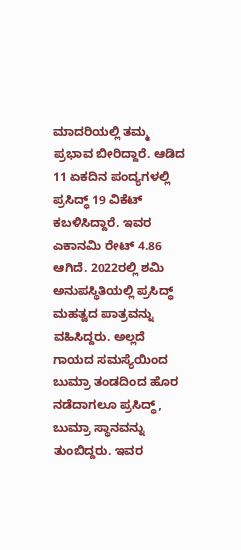ಮಾದರಿಯಲ್ಲಿ ತಮ್ಮ ಪ್ರಭಾವ ಬೀರಿದ್ದಾರೆ. ಆಡಿದ 11 ಏಕದಿನ ಪಂದ್ಯಗಳಲ್ಲಿ ಪ್ರಸಿದ್ಧ್ 19 ವಿಕೆಟ್‌ ಕಬಳಿಸಿದ್ದಾರೆ. ಇವರ ಎಕಾನಮಿ ರೇಟ್ 4.86 ಆಗಿದೆ. 2022ರಲ್ಲಿ ಶಮಿ ಅನುಪಸ್ಥಿತಿಯಲ್ಲಿ ಪ್ರಸಿದ್ಧ್ ಮಹತ್ವದ ಪಾತ್ರವನ್ನು ವಹಿಸಿದ್ದರು. ಅಲ್ಲದೆ ಗಾಯದ ಸಮಸ್ಯೆಯಿಂದ ಬುಮ್ರಾ ತಂಡದಿಂದ ಹೊರ ನಡೆದಾಗಲೂ ಪ್ರಸಿದ್ಧ್, ಬುಮ್ರಾ ಸ್ಥಾನವನ್ನು ತುಂಬಿದ್ದರು. ಇವರ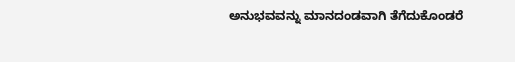ಅನುಭವವನ್ನು ಮಾನದಂಡವಾಗಿ ತೆಗೆದುಕೊಂಡರೆ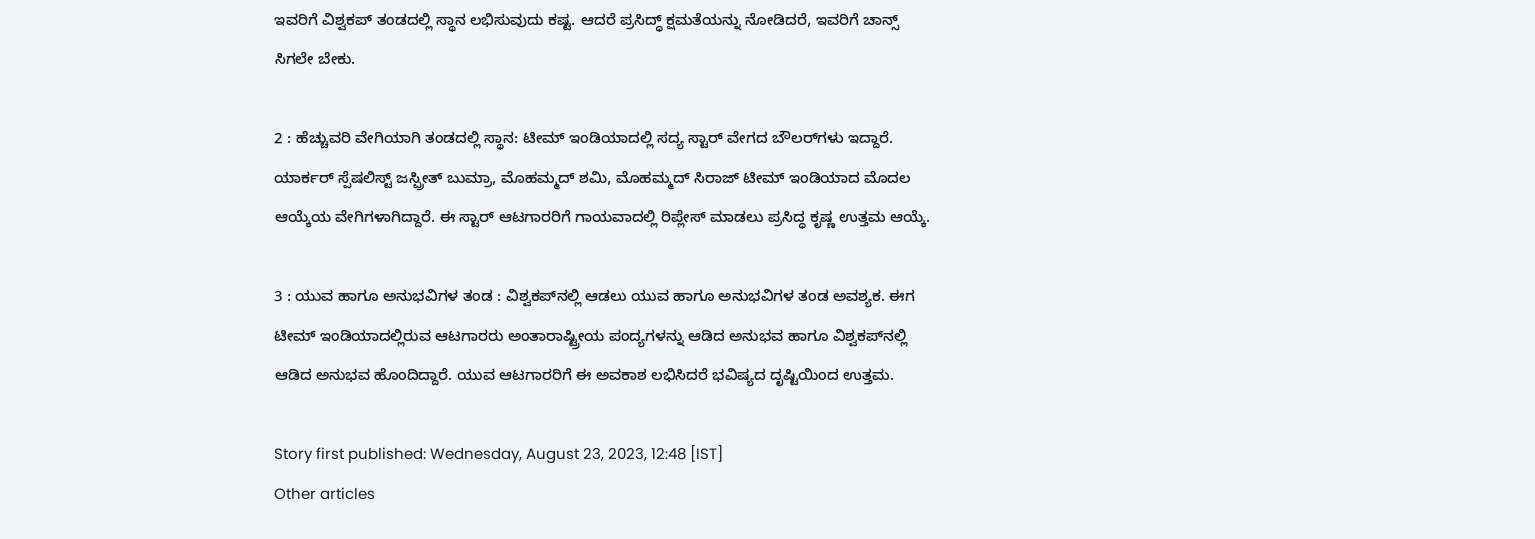ಇವರಿಗೆ ವಿಶ್ವಕಪ್‌ ತಂಡದಲ್ಲಿ ಸ್ಥಾನ ಲಭಿಸುವುದು ಕಷ್ಟ. ಆದರೆ ಪ್ರಸಿದ್ಧ್ ಕ್ಷಮತೆಯನ್ನು ನೋಡಿದರೆ, ಇವರಿಗೆ ಚಾನ್ಸ್‌ ಸಿಗಲೇ ಬೇಕು.

2 : ಹೆಚ್ಚುವರಿ ವೇಗಿಯಾಗಿ ತಂಡದಲ್ಲಿ ಸ್ಥಾನ: ಟೀಮ್ ಇಂಡಿಯಾದಲ್ಲಿ ಸದ್ಯ ಸ್ಟಾರ್‌ ವೇಗದ ಬೌಲರ್‌ಗಳು ಇದ್ದಾರೆ. ಯಾರ್ಕರ್‌ ಸ್ಪೆಷಲಿಸ್ಟ್‌ ಜಸ್ಪ್ರೀತ್ ಬುಮ್ರಾ, ಮೊಹಮ್ಮದ್ ಶಮಿ, ಮೊಹಮ್ಮದ್ ಸಿರಾಜ್‌ ಟೀಮ್ ಇಂಡಿಯಾದ ಮೊದಲ ಆಯ್ಕೆಯ ವೇಗಿಗಳಾಗಿದ್ದಾರೆ. ಈ ಸ್ಟಾರ್ ಆಟಗಾರರಿಗೆ ಗಾಯವಾದಲ್ಲಿ ರಿಪ್ಲೇಸ್‌ ಮಾಡಲು ಪ್ರಸಿದ್ಧ ಕೃಷ್ಣ ಉತ್ತಮ ಆಯ್ಕೆ.

3 : ಯುವ ಹಾಗೂ ಅನುಭವಿಗಳ ತಂಡ : ವಿಶ್ವಕಪ್‌ನಲ್ಲಿ ಆಡಲು ಯುವ ಹಾಗೂ ಅನುಭವಿಗಳ ತಂಡ ಅವಶ್ಯಕ. ಈಗ ಟೀಮ್ ಇಂಡಿಯಾದಲ್ಲಿರುವ ಆಟಗಾರರು ಅಂತಾರಾಷ್ಟ್ರೀಯ ಪಂದ್ಯಗಳನ್ನು ಆಡಿದ ಅನುಭವ ಹಾಗೂ ವಿಶ್ವಕಪ್‌ನಲ್ಲಿ ಆಡಿದ ಅನುಭವ ಹೊಂದಿದ್ದಾರೆ. ಯುವ ಆಟಗಾರರಿಗೆ ಈ ಅವಕಾಶ ಲಭಿಸಿದರೆ ಭವಿಷ್ಯದ ದೃಷ್ಟಿಯಿಂದ ಉತ್ತಮ.

Story first published: Wednesday, August 23, 2023, 12:48 [IST]
Other articles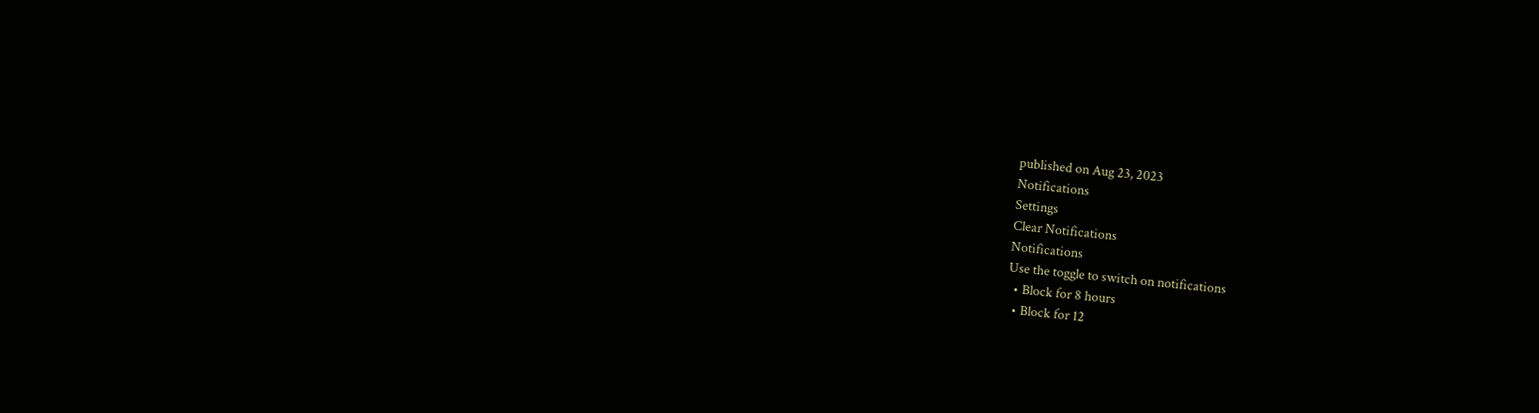published on Aug 23, 2023
Notifications
Settings
Clear Notifications
Notifications
Use the toggle to switch on notifications
  • Block for 8 hours
  • Block for 12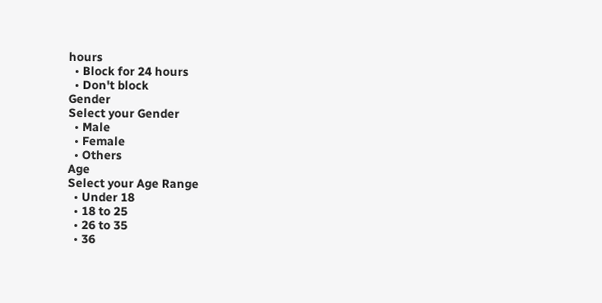hours
  • Block for 24 hours
  • Don't block
Gender
Select your Gender
  • Male
  • Female
  • Others
Age
Select your Age Range
  • Under 18
  • 18 to 25
  • 26 to 35
  • 36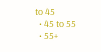to 45
  • 45 to 55
  • 55+